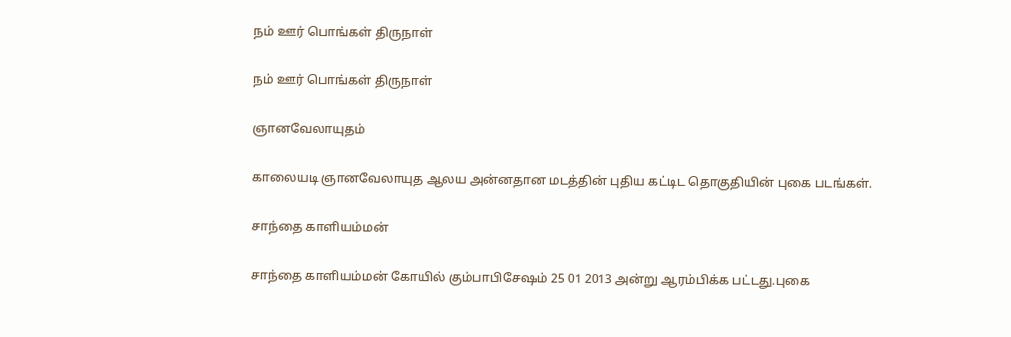நம் ஊர் பொங்கள் திருநாள்

நம் ஊர் பொங்கள் திருநாள்

ஞானவேலாயுதம்

காலையடி ஞானவேலாயுத ஆலய அன்னதான மடத்தின் புதிய கட்டிட தொகுதியின் புகை படங்கள்.

சாந்தை காளியம்மன்

சாந்தை காளியம்மன் கோயில் கும்பாபிசேஷம் 25 01 2013 அன்று ஆரம்பிக்க பட்டது.புகை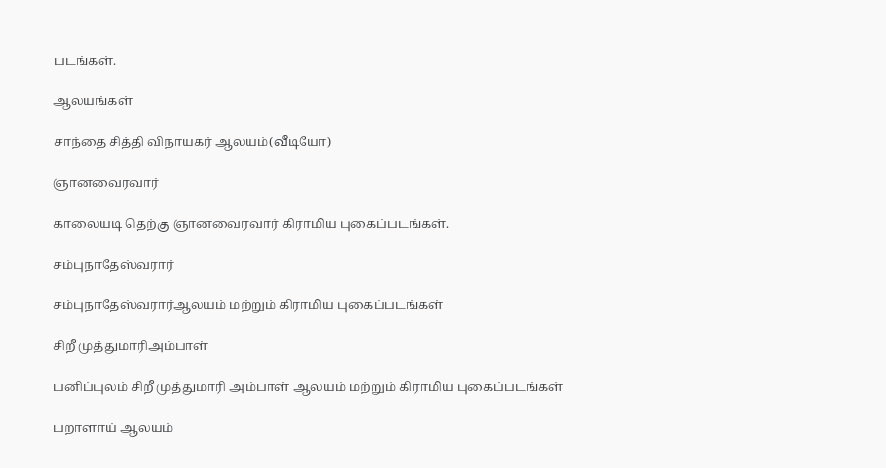படங்கள்.

ஆலயங்கள்

சாந்தை சித்தி விநாயகர் ஆலயம்(வீடியோ)

ஞானவைரவார்

காலையடி தெற்கு ஞானவைரவார் கிராமிய புகைப்படங்கள்.

சம்புநாதேஸ்வரார்

சம்புநாதேஸ்வரார்ஆலயம் மற்றும் கிராமிய புகைப்படங்கள்

சிறீ முத்துமாரிஅம்பாள்

பனிப்புலம் சிறீ முத்துமாரி அம்பாள் ஆலயம் மற்றும் கிராமிய புகைப்படங்கள்

பறாளாய் ஆலயம்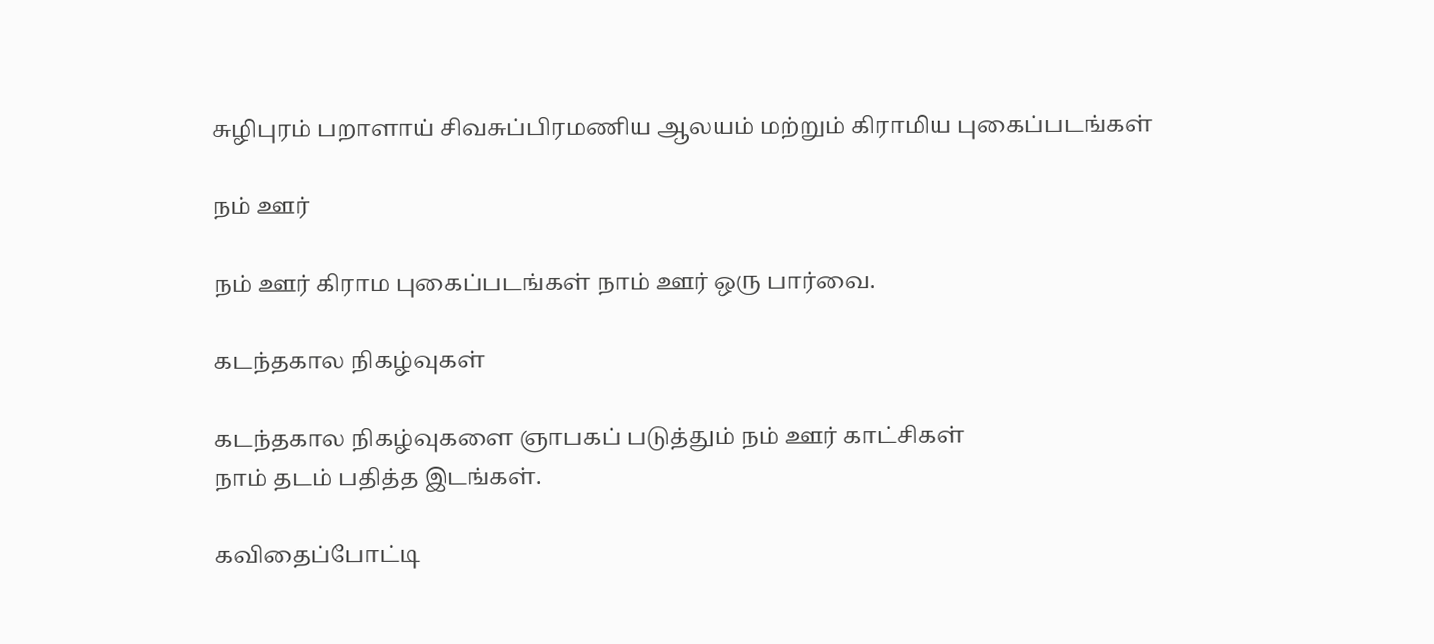சுழிபுரம் பறாளாய் சிவசுப்பிரமணிய ஆலயம் மற்றும் கிராமிய புகைப்படங்கள்

நம் ஊர்

நம் ஊர் கிராம புகைப்படங்கள் நாம் ஊர் ஒரு பார்வை.

கடந்தகால நிகழ்வுகள்

கடந்தகால நிகழ்வுகளை ஞாபகப் படுத்தும் நம் ஊர் காட்சிகள்
நாம் தடம் பதித்த இடங்கள்.

கவிதைப்போட்டி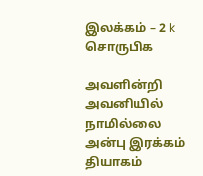இலக்கம் – 2 k சொருபிக

அவளின்றி அவனியில் நாமில்லை
அன்பு இரக்கம் தியாகம்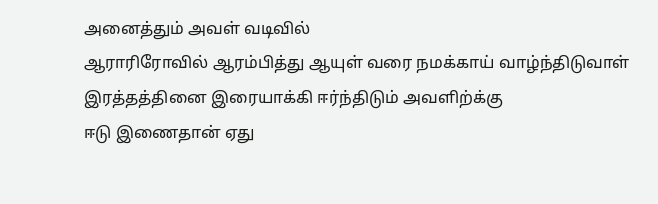அனைத்தும் அவள் வடிவில்
ஆராரிரோவில் ஆரம்பித்து ஆயுள் வரை நமக்காய் வாழ்ந்திடுவாள்
இரத்தத்தினை இரையாக்கி ஈர்ந்திடும் அவளிற்க்கு
ஈடு இணைதான் ஏது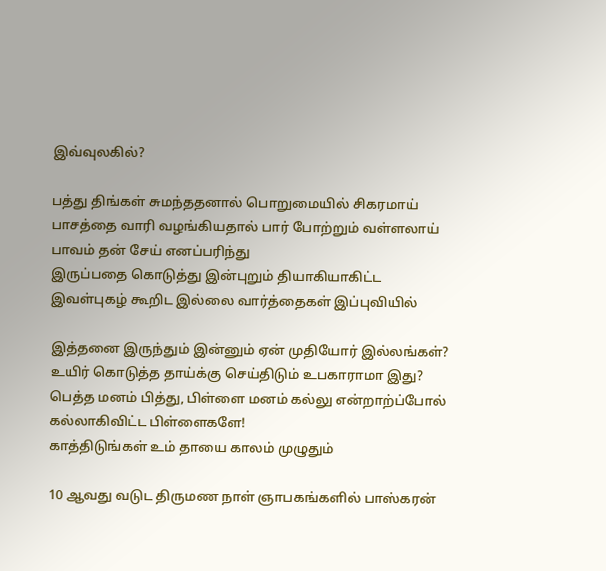இவ்வுலகில்?

பத்து திங்கள் சுமந்ததனால் பொறுமையில் சிகரமாய்
பாசத்தை வாரி வழங்கியதால் பார் போற்றும் வள்ளலாய்
பாவம் தன் சேய் எனப்பரிந்து
இருப்பதை கொடுத்து இன்புறும் தியாகியாகிட்ட
இவள்புகழ் கூறிட இல்லை வார்த்தைகள் இப்புவியில்

இத்தனை இருந்தும் இன்னும் ஏன் முதியோர் இல்லங்கள்?
உயிர் கொடுத்த தாய்க்கு செய்திடும் உபகாராமா இது?
பெத்த மனம் பித்து, பிள்ளை மனம் கல்லு என்றாற்ப்போல்
கல்லாகிவிட்ட பிள்ளைகளே!
காத்திடுங்கள் உம் தாயை காலம் முழுதும்

10 ஆவது வடுட திருமண நாள் ஞாபகங்களில் பாஸ்கரன்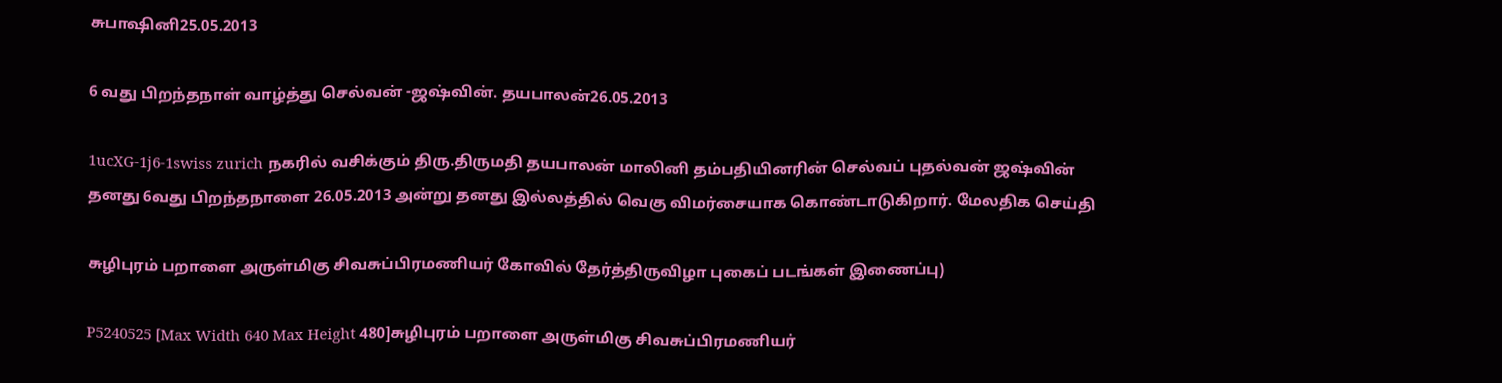சுபாஷினி25.05.2013

6 வது பிறந்தநாள் வாழ்த்து செல்வன் -ஜஷ்வின். தயபாலன்26.05.2013

1ucXG-1j6-1swiss zurich நகரில் வசிக்கும் திரு.திருமதி தயபாலன் மாலினி தம்பதியினரின் செல்வப் புதல்வன் ஜஷ்வின் தனது 6வது பிறந்தநாளை 26.05.2013 அன்று தனது இல்லத்தில் வெகு விமர்சையாக கொண்டாடுகிறார். மேலதிக செய்தி

சுழிபுரம் பறாளை அருள்மிகு சிவசுப்பிரமணியர் கோவில் தேர்த்திருவிழா புகைப் படங்கள் இணைப்பு)

P5240525 [Max Width 640 Max Height 480]சுழிபுரம் பறாளை அருள்மிகு சிவசுப்பிரமணியர்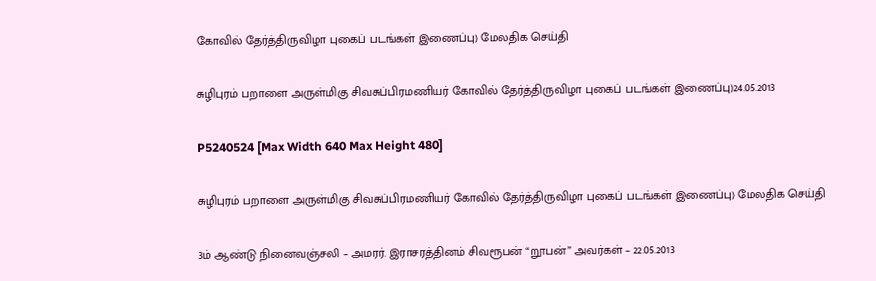கோவில் தேர்த்திருவிழா புகைப் படங்கள் இணைப்பு) மேலதிக செய்தி

சுழிபுரம் பறாளை அருள்மிகு சிவசுப்பிரமணியர் கோவில் தேர்த்திருவிழா புகைப் படங்கள் இணைப்பு)24.05.2013

P5240524 [Max Width 640 Max Height 480]

சுழிபுரம் பறாளை அருள்மிகு சிவசுப்பிரமணியர் கோவில் தேர்த்திருவிழா புகைப் படங்கள் இணைப்பு) மேலதிக செய்தி

3ம் ஆண்டு நினைவஞ்சலி – அமரர். இராசரத்தினம் சிவரூபன் “றூபன்” அவர்கள் – 22.05.2013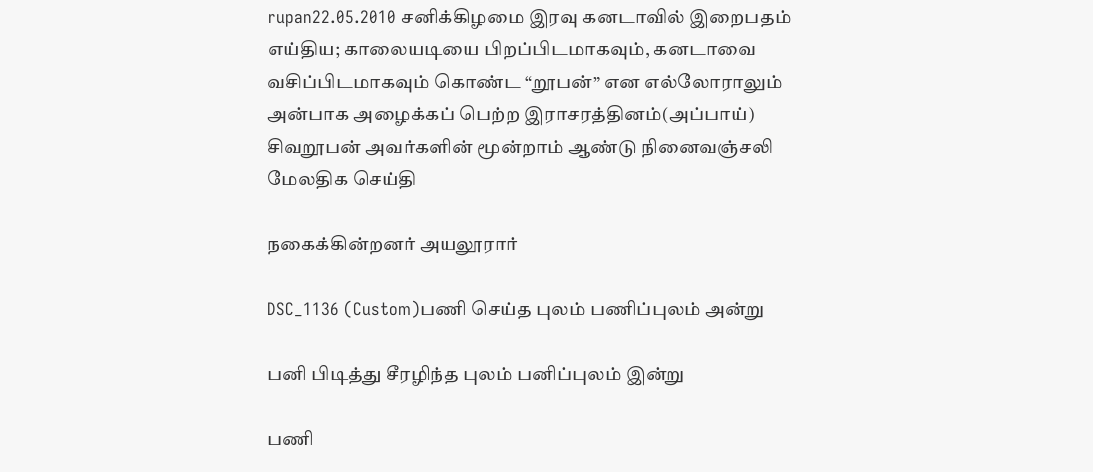rupan22.05.2010 சனிக்கிழமை இரவு கனடாவில் இறைபதம் எய்திய; காலையடியை பிறப்பிடமாகவும், கனடாவை வசிப்பிடமாகவும் கொண்ட “றூபன்” என எல்லோராலும் அன்பாக அழைக்கப் பெற்ற இராசரத்தினம்(அப்பாய்) சிவறூபன் அவர்களின் மூன்றாம் ஆண்டு நினைவஞ்சலி மேலதிக செய்தி

நகைக்கின்றனர் அயலூரார்

DSC_1136 (Custom)பணி செய்த புலம் பணிப்புலம் அன்று

பனி பிடித்து சீரழிந்த புலம் பனிப்புலம் இன்று

பணி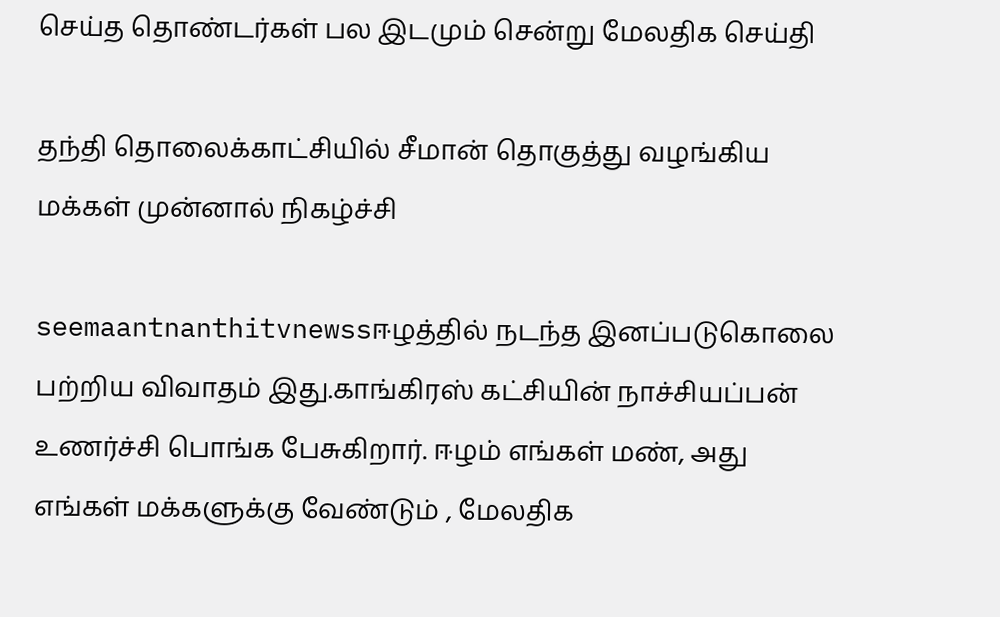செய்த தொண்டர்கள் பல இடமும் சென்று மேலதிக செய்தி

தந்தி தொலைக்காட்சியில் சீமான் தொகுத்து வழங்கிய மக்கள் முன்னால் நிகழ்ச்சி

seemaantnanthitvnewssஈழத்தில் நடந்த இனப்படுகொலை பற்றிய விவாதம் இது.காங்கிரஸ் கட்சியின் நாச்சியப்பன் உணர்ச்சி பொங்க பேசுகிறார். ஈழம் எங்கள் மண், அது எங்கள் மக்களுக்கு வேண்டும் , மேலதிக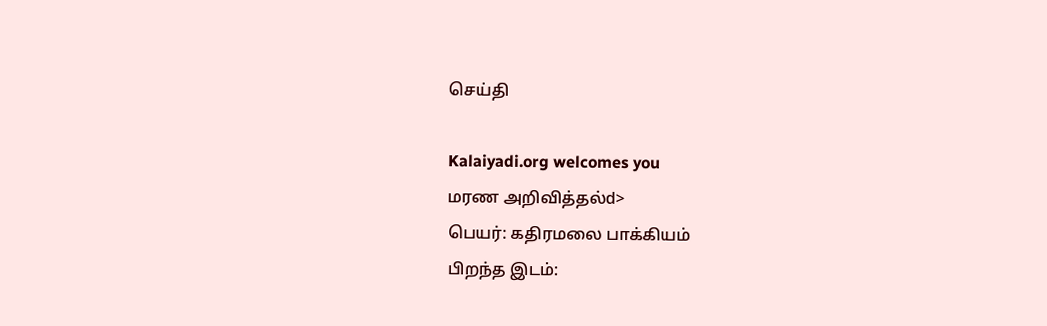செய்தி

Kalaiyadi.org welcomes you
மரண அறிவித்தல்d>
பெயர்: கதிரமலை பாக்கியம்
பிறந்த இடம்: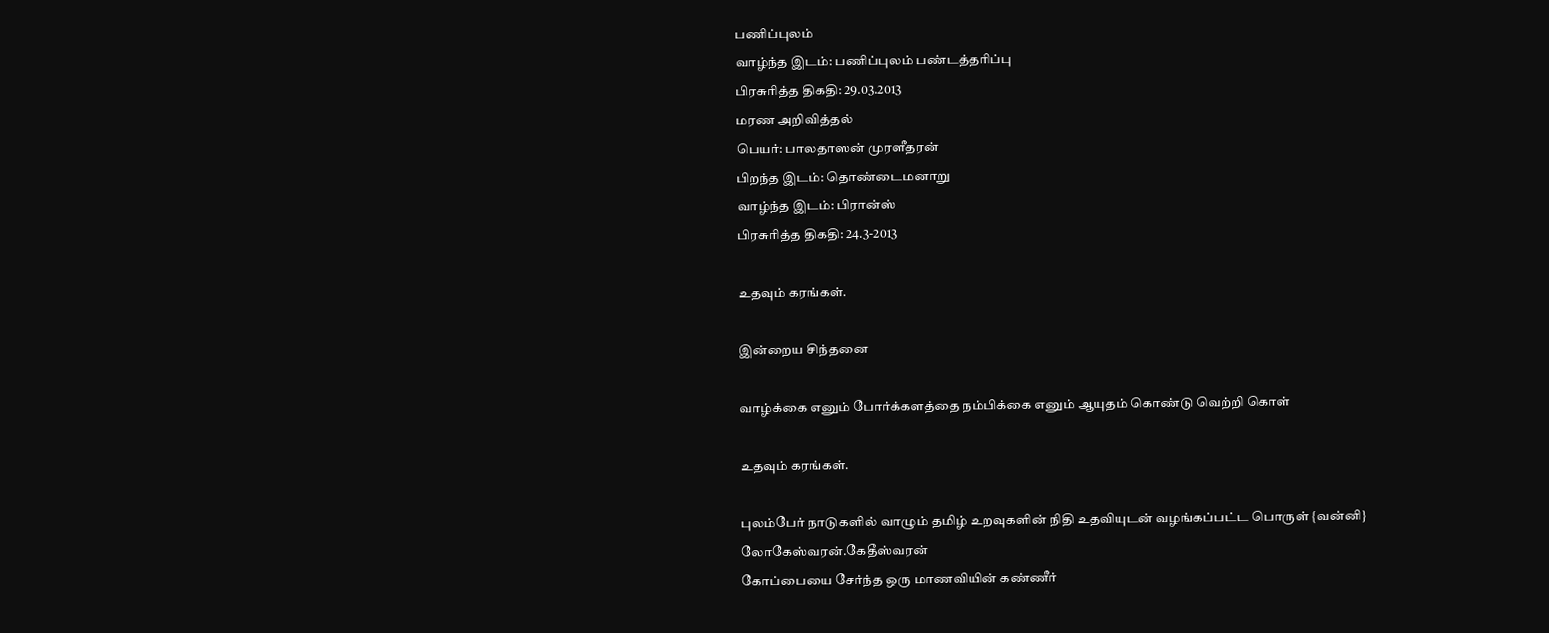பணிப்புலம்
வாழ்ந்த இடம்: பணிப்புலம் பண்டத்தரிப்பு
பிரசுரித்த திகதி: 29.03.2013
மரண அறிவித்தல்
பெயர்: பாலதாஸன் முரளீதரன்
பிறந்த இடம்: தொண்டைமனாறு
வாழ்ந்த இடம்: பிரான்ஸ்
பிரசுரித்த திகதி: 24.3-2013

உதவும் கரங்கள்.

இன்றைய சிந்தனை

வாழ்க்கை எனும் போர்க்களத்தை நம்பிக்கை எனும் ஆயுதம் கொண்டு வெற்றி கொள்

உதவும் கரங்கள்.

புலம்பேர் நாடுகளில் வாழும் தமிழ் உறவுகளின் நிதி உதவியுடன் வழங்கப்பட்ட பொருள் {வன்னி} லோகேஸ்வரன்.கேதீஸ்வரன்
கோப்பையை சேர்ந்த ஒரு மாணவியின் கண்ணீர்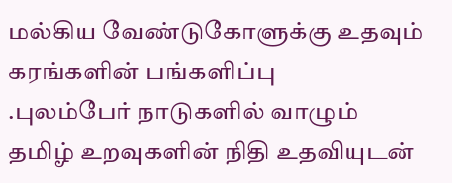மல்கிய வேண்டுகோளுக்கு உதவும் கரங்களின் பங்களிப்பு
.புலம்பேர் நாடுகளில் வாழும் தமிழ் உறவுகளின் நிதி உதவியுடன்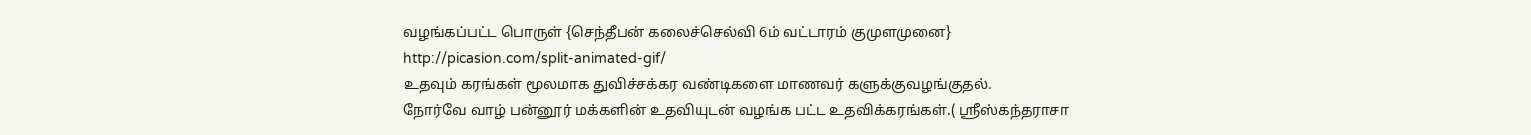வழங்கப்பட்ட பொருள் {செந்தீபன் கலைச்செல்வி 6ம் வட்டாரம் குமுளமுனை}
http://picasion.com/split-animated-gif/
உதவும் கரங்கள் மூலமாக துவிச்சக்கர வண்டிகளை மாணவர் களுக்குவழங்குதல்.
நோர்வே வாழ் பன்னூர் மக்களின் உதவியுடன் வழங்க பட்ட உதவிக்கரங்கள்.( ஸ்ரீஸ்கந்தராசா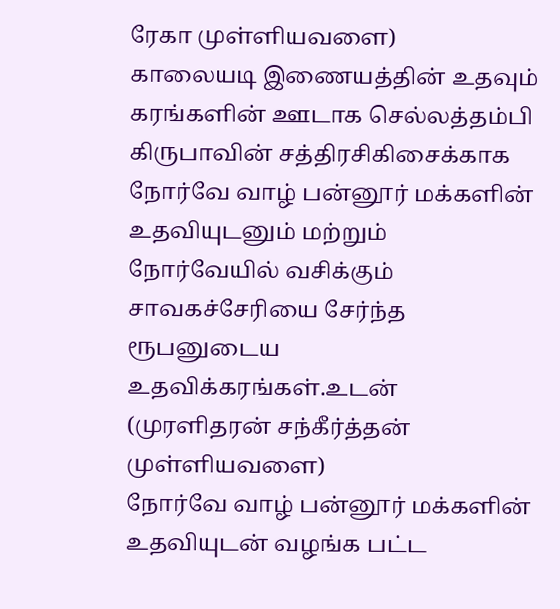ரேகா முள்ளியவளை)
காலையடி இணையத்தின் உதவும் கரங்களின் ஊடாக செல்லத்தம்பி கிருபாவின் சத்திரசிகிசைக்காக
நோர்வே வாழ் பன்னூர் மக்களின் உதவியுடனும் மற்றும் நோர்வேயில் வசிக்கும் சாவகச்சேரியை சேர்ந்த ரூபனுடைய உதவிக்கரங்கள்.உடன் (முரளிதரன் சந்கீர்த்தன் முள்ளியவளை)
நோர்வே வாழ் பன்னூர் மக்களின் உதவியுடன் வழங்க பட்ட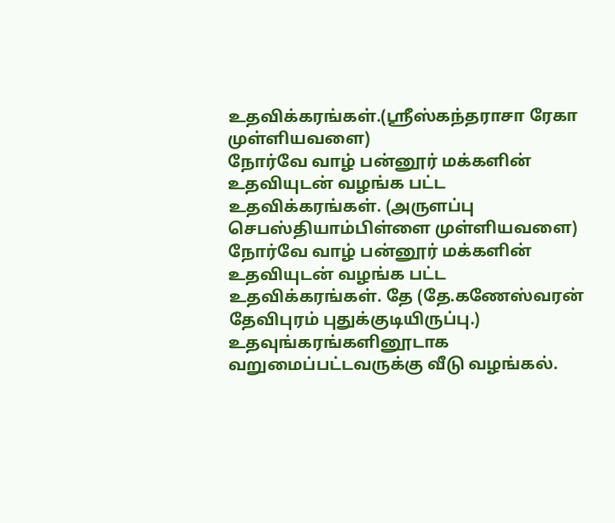உதவிக்கரங்கள்.(ஸ்ரீஸ்கந்தராசா ரேகா முள்ளியவளை)
நோர்வே வாழ் பன்னூர் மக்களின் உதவியுடன் வழங்க பட்ட உதவிக்கரங்கள். (அருளப்பு செபஸ்தியாம்பிள்ளை முள்ளியவளை)
நோர்வே வாழ் பன்னூர் மக்களின் உதவியுடன் வழங்க பட்ட உதவிக்கரங்கள். தே (தே.கணேஸ்வரன் தேவிபுரம் புதுக்குடியிருப்பு.)
உதவுங்கரங்களினூடாக வறுமைப்பட்டவருக்கு வீடு வழங்கல்.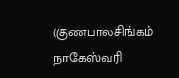(குணபாலசிங்கம் நாகேஸ்வரி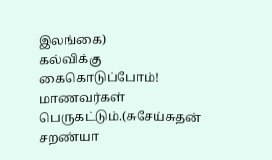இலங்கை)
கல்விக்கு கைகொடுப்போம்! மாணவர்கள் பெருகட்டும்.(சுசேய்சுதன் சறண்யா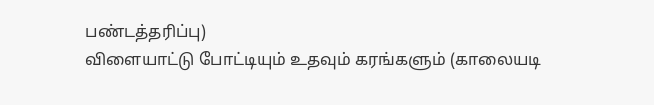பண்டத்தரிப்பு)
விளையாட்டு போட்டியும் உதவும் கரங்களும் (காலையடி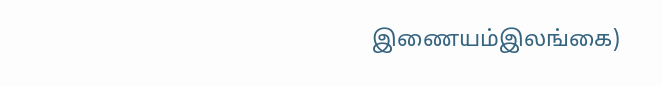இணையம்இலங்கை)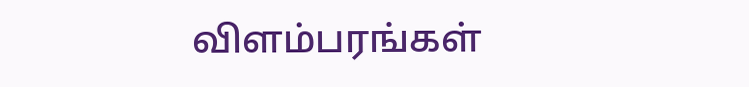விளம்பரங்கள்